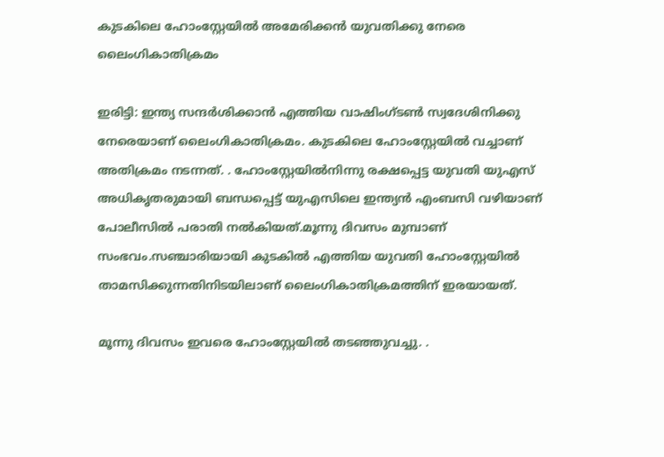കുടകിലെ ഹോംസ്റ്റേയിൽ അമേരിക്കൻ യുവതിക്കു നേരെ ലൈംഗികാതിക്രമം

ഇരിട്ടി: ഇന്ത്യ സന്ദർശിക്കാൻ എത്തിയ വാഷിംഗ്ടൺ സ്വദേശിനിക്കു നേരെയാണ് ലൈംഗികാതിക്രമം. കുടകിലെ ഹോംസ്റ്റേയിൽ വച്ചാണ് അതിക്രമം നടന്നത്. . ഹോംസ്റ്റേയിൽനിന്നു രക്ഷപ്പെട്ട യുവതി യുഎസ് അധികൃതരുമായി ബന്ധപ്പെട്ട് യുഎസിലെ ഇന്ത്യൻ എംബസി വഴിയാണ് പോലീസിൽ പരാതി നൽകിയത്.മൂന്നു ദിവസം മുമ്പാണ് സംഭവം.സഞ്ചാരിയായി കുടകിൽ എത്തിയ യുവതി ഹോംസ്റ്റേയിൽ താമസിക്കുന്നതിനിടയിലാണ് ലൈംഗികാതിക്രമത്തിന് ഇരയായത്.

മൂന്നു ദിവസം ഇവരെ ഹോംസ്റ്റേയിൽ തടഞ്ഞുവച്ചു. .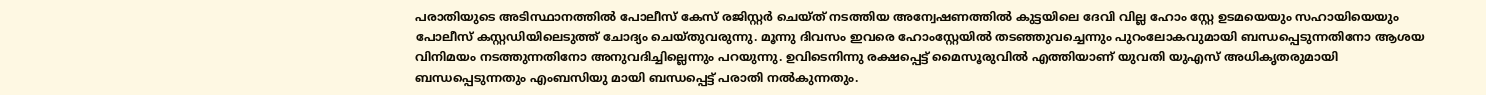പരാതിയുടെ അടിസ്ഥാനത്തിൽ പോലീസ് കേസ് രജിസ്റ്റർ ചെയ്ത് നടത്തിയ അന്വേഷണത്തിൽ കുട്ടയിലെ ദേവി വില്ല ഹോം സ്റ്റേ ഉടമയെയും സഹായിയെയും പോലീസ് കസ്റ്റഡിയിലെടുത്ത് ചോദ്യം ചെയ്തുവരുന്നു. മൂന്നു ദിവസം ഇവരെ ഹോംസ്റ്റേയിൽ തടഞ്ഞുവച്ചെന്നും പുറംലോകവുമായി ബന്ധപ്പെടുന്നതിനോ ആശയ വിനിമയം നടത്തുന്നതിനോ അനുവദിച്ചില്ലെന്നും പറയുന്നു. ഉവിടെനിന്നു രക്ഷപ്പെട്ട് മൈസൂരുവിൽ എത്തിയാണ് യുവതി യുഎസ് അധികൃതരുമായി ബന്ധപ്പെടുന്നതും എംബസിയു മായി ബന്ധപ്പെട്ട് പരാതി നൽകുന്നതും.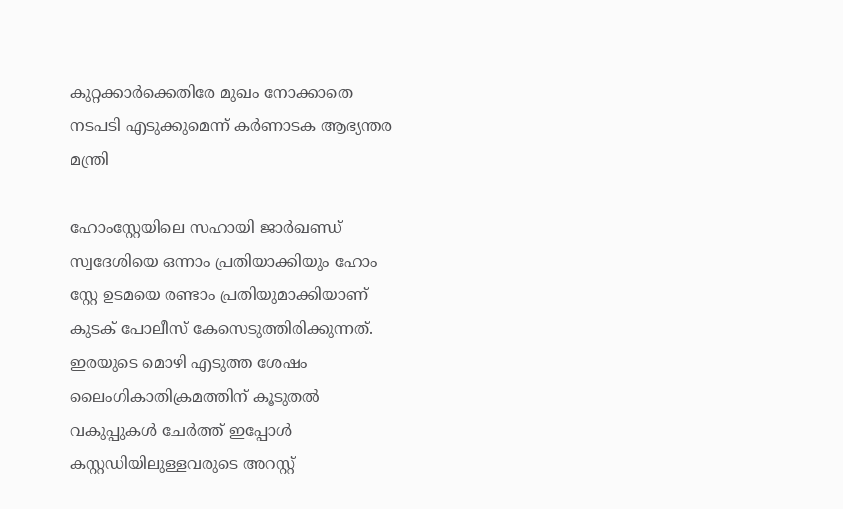കുറ്റക്കാർക്കെതിരേ മുഖം നോക്കാതെ നടപടി എടുക്കുമെന്ന് കർണാടക ആഭ്യന്തര മന്ത്രി

ഹോംസ്റ്റേയിലെ സഹായി ജാർഖണ്ഡ് സ്വദേശിയെ ഒന്നാം പ്രതിയാക്കിയും ഹോം സ്റ്റേ ഉടമയെ രണ്ടാം പ്രതിയുമാക്കിയാണ് കുടക് പോലീസ് കേസെടുത്തിരിക്കുന്നത്. ഇരയുടെ മൊഴി എടുത്ത ശേഷം ലൈംഗികാതിക്രമത്തിന് കൂടുതൽ വകുപ്പുകൾ ചേർത്ത് ഇപ്പോൾ കസ്റ്റഡിയിലുള്ളവരുടെ അറസ്റ്റ്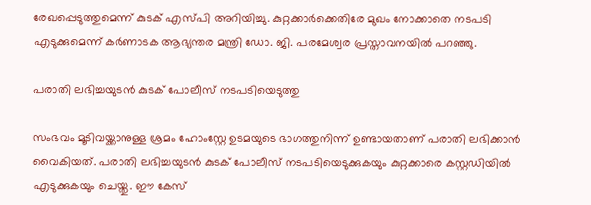രേഖപ്പെടുത്തുമെന്ന് കുടക് എസ്പി അറിയിച്ചു. കുറ്റക്കാർക്കെതിരേ മുഖം നോക്കാതെ നടപടി എടുക്കുമെന്ന് കർണാടക ആഭ്യന്തര മന്ത്രി ഡോ. ജി. പരമേശ്വര പ്രസ്താവനയിൽ പറഞ്ഞു.

പരാതി ലഭിച്ചയുടൻ കുടക് പോലീസ് നടപടിയെടുത്തു

സംഭവം മൂടിവയ്ക്കാനുള്ള ശ്രമം ഹോംസ്റ്റേ ഉടമയുടെ ഭാഗത്തുനിന്ന് ഉണ്ടായതാണ് പരാതി ലഭിക്കാൻ വൈകിയത്. പരാതി ലഭിച്ചയുടൻ കുടക് പോലീസ് നടപടിയെടുക്കുകയും കുറ്റക്കാരെ കസ്റ്റഡിയിൽ എടുക്കുകയും ചെയ്തു. ഈ കേസ്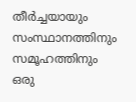തീർച്ചയായും സംസ്ഥാനത്തിനും സമൂഹത്തിനും ഒരു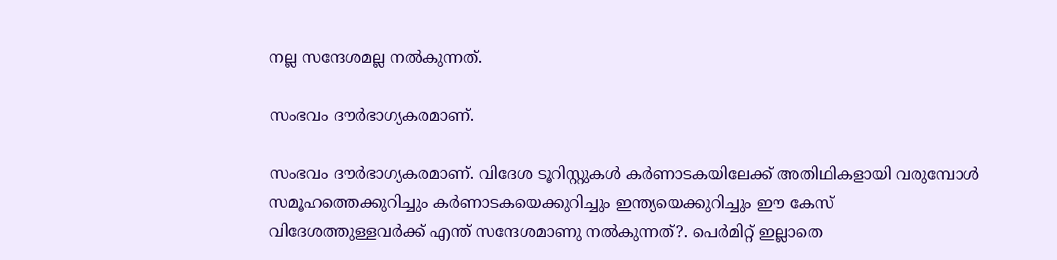നല്ല സന്ദേശമല്ല നൽകുന്നത്.

സംഭവം ദൗർഭാഗ്യകരമാണ്.

സംഭവം ദൗർഭാഗ്യകരമാണ്. വിദേശ ടൂറിസ്റ്റുകൾ കർണാടകയിലേക്ക് അതിഥികളായി വരുമ്പോൾ സമൂഹത്തെക്കുറിച്ചും കർണാടകയെക്കുറിച്ചും ഇന്ത്യയെക്കുറിച്ചും ഈ കേസ് വിദേശത്തുള്ളവർക്ക് എന്ത് സന്ദേശമാണു നൽകുന്നത്?. പെർമിറ്റ് ഇല്ലാതെ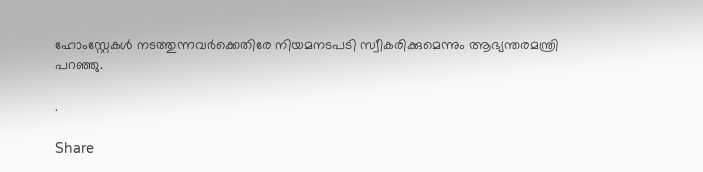ഹോംസ്റ്റേകൾ നടത്തുന്നവർക്കെതിരേ നിയമനടപടി സ്വീകരിക്കുമെന്നും ആഭ്യന്തരമന്ത്രി പറഞ്ഞു.

.

Share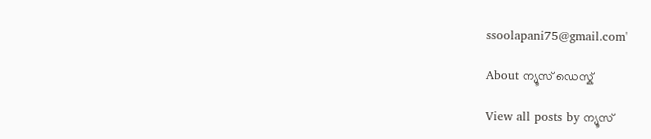ssoolapani75@gmail.com'

About ന്യൂസ് ഡെസ്ക്

View all posts by ന്യൂസ്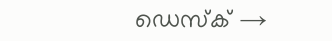ഡെസ്ക് →